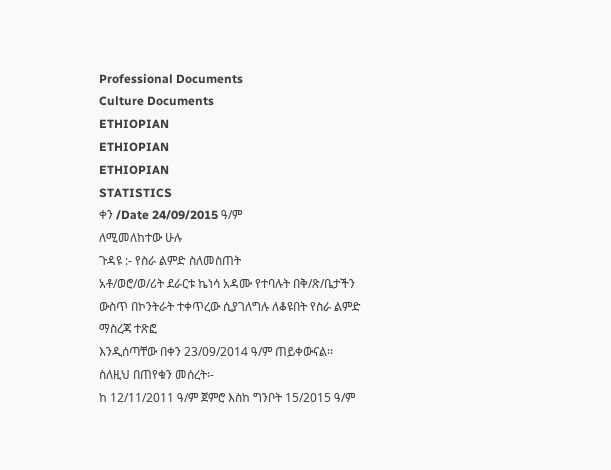Professional Documents
Culture Documents
ETHIOPIAN
ETHIOPIAN
ETHIOPIAN
STATISTICS
ቀን /Date 24/09/2015 ዓ/ም
ለሚመለከተው ሁሉ
ጉዳዩ :- የስራ ልምድ ስለመስጠት
አቶ/ወሮ/ወ/ሪት ደራርቱ ኬነሳ አዳሙ የተባሉት በቅ/ጽ/ቤታችን ውስጥ በኮንትራት ተቀጥረው ሲያገለግሉ ለቆዩበት የስራ ልምድ ማስረጃ ተጽፎ
እንዲሰጣቸው በቀን 23/09/2014 ዓ/ም ጠይቀውናል፡፡
ስለዚህ በጠየቁን መሰረት፡-
ከ 12/11/2011 ዓ/ም ጀምሮ እስከ ግንቦት 15/2015 ዓ/ም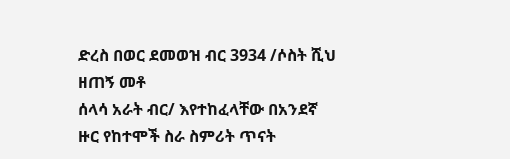ድረስ በወር ደመወዝ ብር 3934 /ሶስት ሺህ ዘጠኝ መቶ
ሰላሳ አራት ብር/ እየተከፈላቸው በአንደኛ ዙር የከተሞች ስራ ስምሪት ጥናት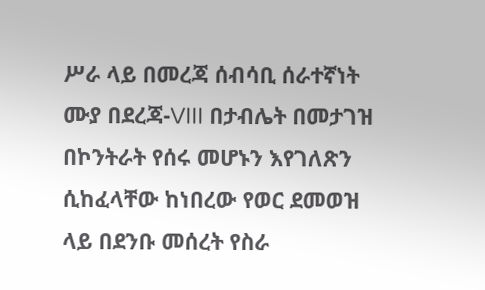ሥራ ላይ በመረጃ ሰብሳቢ ሰራተኛነት
ሙያ በደረጃ-VIII በታብሌት በመታገዝ በኮንትራት የሰሩ መሆኑን እየገለጽን ሲከፈላቸው ከነበረው የወር ደመወዝ
ላይ በደንቡ መሰረት የስራ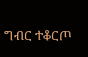ግብር ተቆርጦ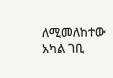ለሚመለከተው አካል ገቢ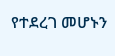የተደረገ መሆኑን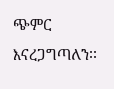ጭምር እናረጋግጣለን፡፡